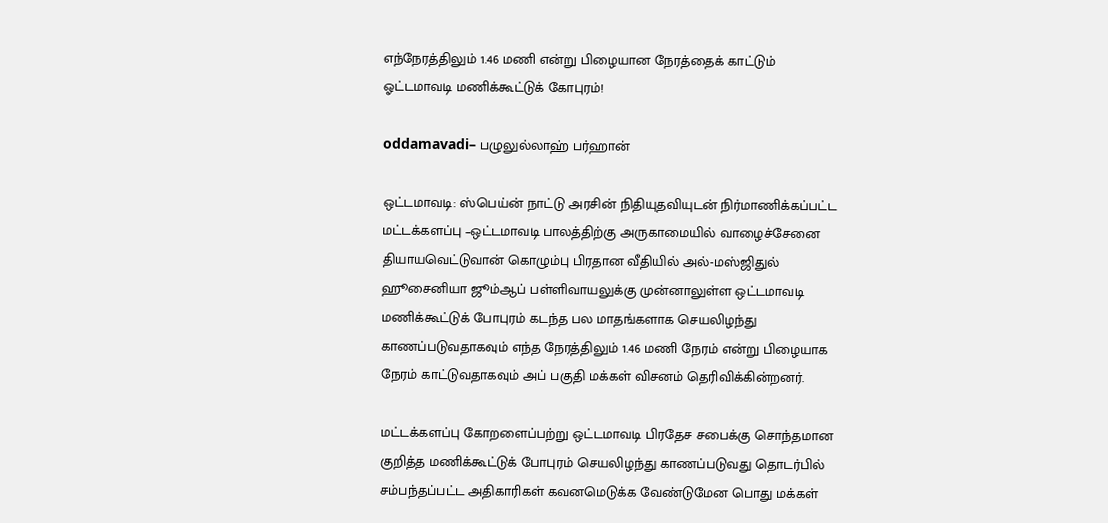எந்நேரத்திலும் 1.46 மணி என்று பிழையான நேரத்தைக் காட்டும் ஓட்டமாவடி மணிக்கூட்டுக் கோபுரம்!

oddamavadi– பழுலுல்லாஹ் பர்ஹான்

ஒட்டமாவடி: ஸ்பெய்ன் நாட்டு அரசின் நிதியுதவியுடன் நிர்மாணிக்கப்பட்ட மட்டக்களப்பு –ஒட்டமாவடி பாலத்திற்கு அருகாமையில் வாழைச்சேனை தியாயவெட்டுவான் கொழும்பு பிரதான வீதியில் அல்-மஸ்ஜிதுல் ஹூசைனியா ஜூம்ஆப் பள்ளிவாயலுக்கு முன்னாலுள்ள ஒட்டமாவடி மணிக்கூட்டுக் போபுரம் கடந்த பல மாதங்களாக செயலிழந்து காணப்படுவதாகவும் எந்த நேரத்திலும் 1.46 மணி நேரம் என்று பிழையாக நேரம் காட்டுவதாகவும் அப் பகுதி மக்கள் விசனம் தெரிவிக்கின்றனர்.

மட்டக்களப்பு கோறளைப்பற்று ஒட்டமாவடி பிரதேச சபைக்கு சொந்தமான குறித்த மணிக்கூட்டுக் போபுரம் செயலிழந்து காணப்படுவது தொடர்பில் சம்பந்தப்பட்ட அதிகாரிகள் கவனமெடுக்க வேண்டுமேன பொது மக்கள்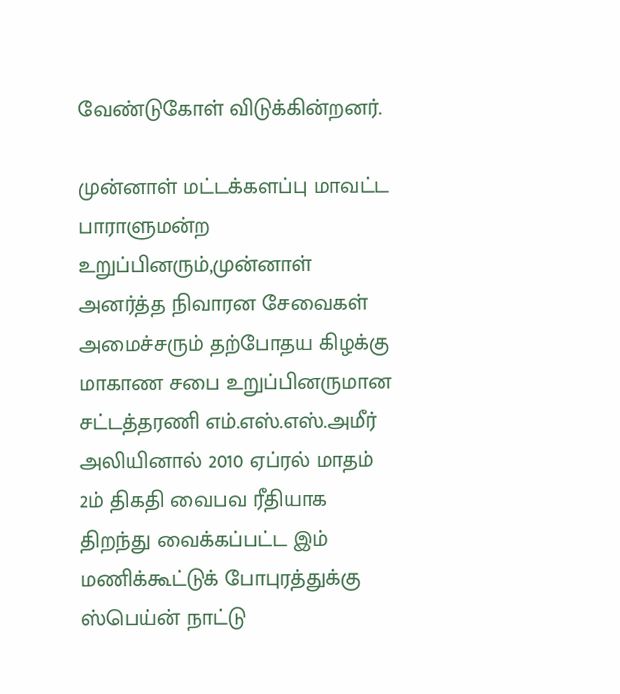வேண்டுகோள் விடுக்கின்றனர்.

முன்னாள் மட்டக்களப்பு மாவட்ட பாராளுமன்ற உறுப்பினரும்,முன்னாள் அனர்த்த நிவாரன சேவைகள் அமைச்சரும் தற்போதய கிழக்கு மாகாண சபை உறுப்பினருமான சட்டத்தரணி எம்.எஸ்.எஸ்.அமீர் அலியினால் 2010 ஏப்ரல் மாதம் 2ம் திகதி வைபவ ரீதியாக திறந்து வைக்கப்பட்ட இம் மணிக்கூட்டுக் போபுரத்துக்கு ஸ்பெய்ன் நாட்டு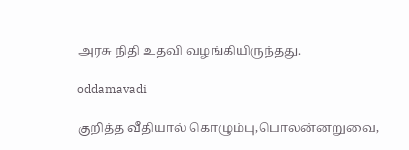அரசு நிதி உதவி வழங்கியிருந்தது.

oddamavadi

குறித்த வீதியால் கொழும்பு,பொலன்னறுவை,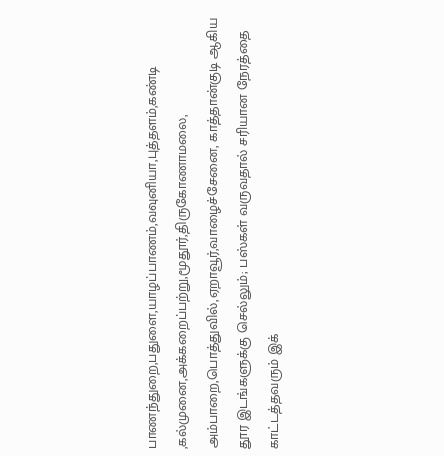பாணந்துறை,பதுளை,யாழப்பாணம்,வவுனியா,புத்தளம்,கண்டி ,கல்முனை,அக்கறைப்பற்று,மூதூர்,திருகோணாமலை, அம்பாறை,பொத்துவில்,ஏறாவூர்,வாழைச்சேனை, காத்தான்குடி ஆகிய தூர இடங்களுக்கு செல்லும்; பஸ்கள் வருவதால் சரியான நேரத்தை காட்டத்தவரும் இக்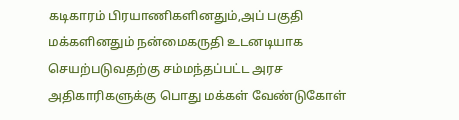கடிகாரம் பிரயாணிகளினதும்,அப் பகுதி மக்களினதும் நன்மைகருதி உடனடியாக செயற்படுவதற்கு சம்மந்தப்பட்ட அரச அதிகாரிகளுக்கு பொது மக்கள் வேண்டுகோள்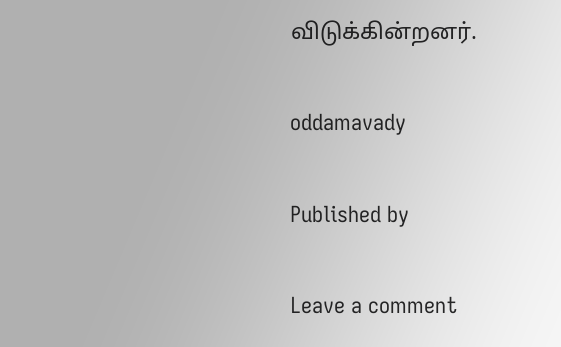விடுக்கின்றனர்.

oddamavady

Published by

Leave a comment